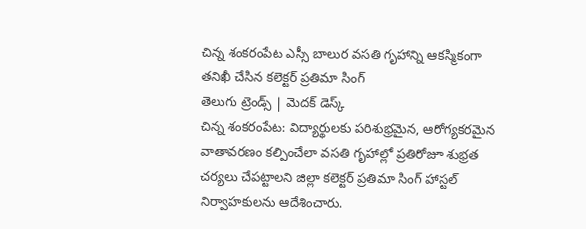చిన్న శంకరంపేట ఎస్సీ బాలుర వసతి గృహాన్ని ఆకస్మికంగా తనిఖీ చేసిన కలెక్టర్ ప్రతిమా సింగ్
తెలుగు ట్రెండ్స్ | మెదక్ డెస్క్
చిన్న శంకరంపేట: విద్యార్థులకు పరిశుభ్రమైన, ఆరోగ్యకరమైన వాతావరణం కల్పించేలా వసతి గృహాల్లో ప్రతిరోజూ శుభ్రత చర్యలు చేపట్టాలని జిల్లా కలెక్టర్ ప్రతిమా సింగ్ హాస్టల్ నిర్వాహకులను ఆదేశించారు.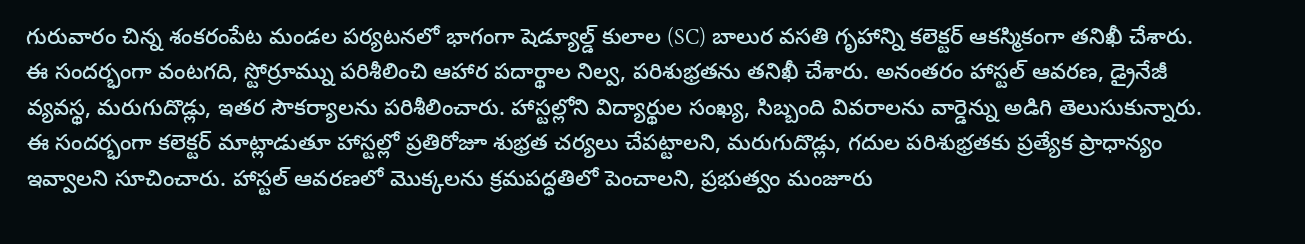గురువారం చిన్న శంకరంపేట మండల పర్యటనలో భాగంగా షెడ్యూల్డ్ కులాల (SC) బాలుర వసతి గృహాన్ని కలెక్టర్ ఆకస్మికంగా తనిఖీ చేశారు. ఈ సందర్భంగా వంటగది, స్టోర్రూమ్ను పరిశీలించి ఆహార పదార్థాల నిల్వ, పరిశుభ్రతను తనిఖీ చేశారు. అనంతరం హాస్టల్ ఆవరణ, డ్రైనేజీ వ్యవస్థ, మరుగుదొడ్లు, ఇతర సౌకర్యాలను పరిశీలించారు. హాస్టల్లోని విద్యార్థుల సంఖ్య, సిబ్బంది వివరాలను వార్డెన్ను అడిగి తెలుసుకున్నారు.
ఈ సందర్భంగా కలెక్టర్ మాట్లాడుతూ హాస్టల్లో ప్రతిరోజూ శుభ్రత చర్యలు చేపట్టాలని, మరుగుదొడ్లు, గదుల పరిశుభ్రతకు ప్రత్యేక ప్రాధాన్యం ఇవ్వాలని సూచించారు. హాస్టల్ ఆవరణలో మొక్కలను క్రమపద్ధతిలో పెంచాలని, ప్రభుత్వం మంజూరు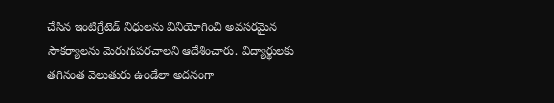చేసిన ఇంటిగ్రేటెడ్ నిధులను వినియోగించి అవసరమైన సౌకర్యాలను మెరుగుపరచాలని ఆదేశించారు. విద్యార్థులకు తగినంత వెలుతురు ఉండేలా అదనంగా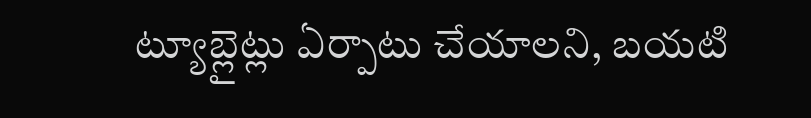ట్యూబ్లైట్లు ఏర్పాటు చేయాలని, బయటి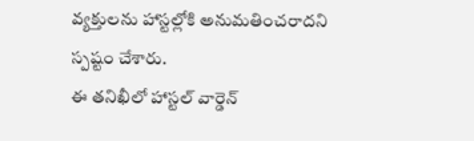వ్యక్తులను హాస్టల్లోకి అనుమతించరాదని స్పష్టం చేశారు.
ఈ తనిఖీలో హాస్టల్ వార్డెన్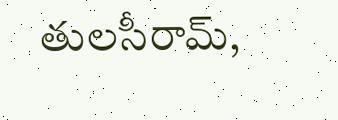తులసీరామ్,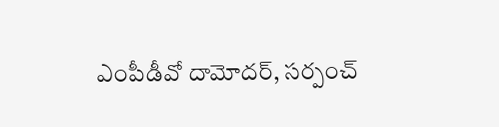ఎంపీడీవో దామోదర్, సర్పంచ్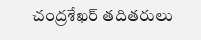చంద్రశేఖర్ తదితరులు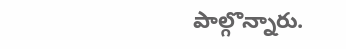పాల్గొన్నారు.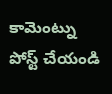కామెంట్ను పోస్ట్ చేయండి